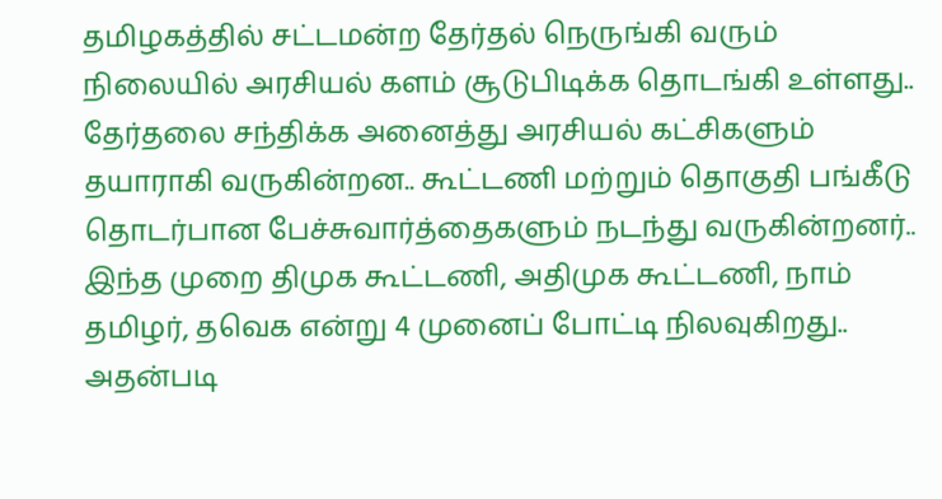தமிழகத்தில் சட்டமன்ற தேர்தல் நெருங்கி வரும் நிலையில் அரசியல் களம் சூடுபிடிக்க தொடங்கி உள்ளது.. தேர்தலை சந்திக்க அனைத்து அரசியல் கட்சிகளும் தயாராகி வருகின்றன.. கூட்டணி மற்றும் தொகுதி பங்கீடு தொடர்பான பேச்சுவார்த்தைகளும் நடந்து வருகின்றனர்.. இந்த முறை திமுக கூட்டணி, அதிமுக கூட்டணி, நாம் தமிழர், தவெக என்று 4 முனைப் போட்டி நிலவுகிறது.. அதன்படி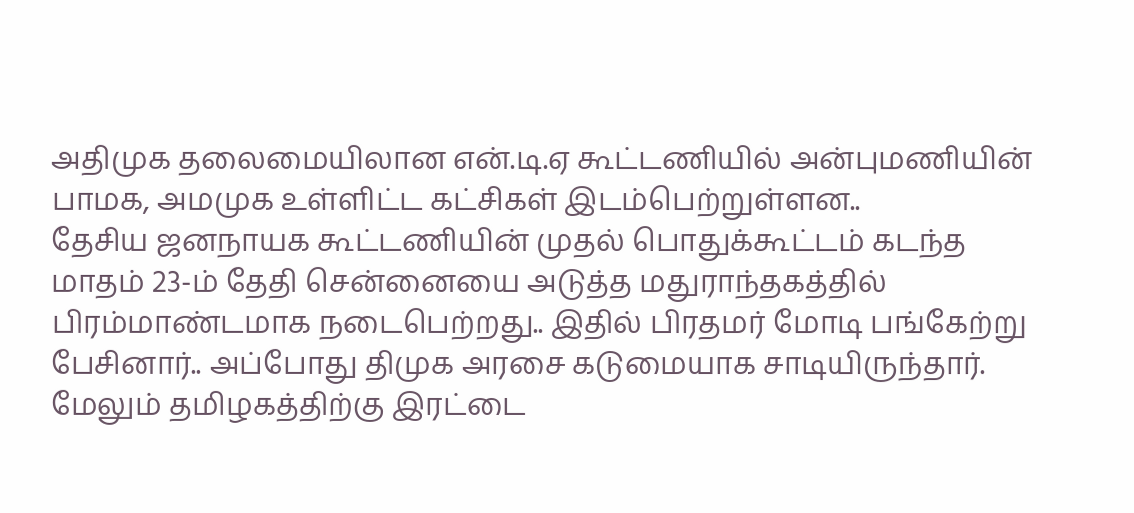அதிமுக தலைமையிலான என்.டி.ஏ கூட்டணியில் அன்புமணியின் பாமக, அமமுக உள்ளிட்ட கட்சிகள் இடம்பெற்றுள்ளன..
தேசிய ஜனநாயக கூட்டணியின் முதல் பொதுக்கூட்டம் கடந்த மாதம் 23-ம் தேதி சென்னையை அடுத்த மதுராந்தகத்தில் பிரம்மாண்டமாக நடைபெற்றது.. இதில் பிரதமர் மோடி பங்கேற்று பேசினார்.. அப்போது திமுக அரசை கடுமையாக சாடியிருந்தார். மேலும் தமிழகத்திற்கு இரட்டை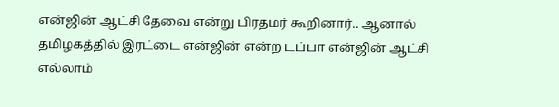என்ஜின் ஆட்சி தேவை என்று பிரதமர் கூறினார்.. ஆனால் தமிழகத்தில் இரட்டை என்ஜின் என்ற டப்பா என்ஜின் ஆட்சி எல்லாம்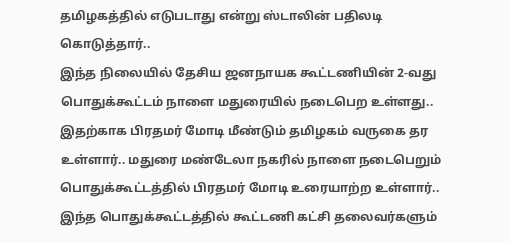தமிழகத்தில் எடுபடாது என்று ஸ்டாலின் பதிலடி கொடுத்தார்..
இந்த நிலையில் தேசிய ஜனநாயக கூட்டணியின் 2-வது பொதுக்கூட்டம் நாளை மதுரையில் நடைபெற உள்ளது.. இதற்காக பிரதமர் மோடி மீண்டும் தமிழகம் வருகை தர உள்ளார்.. மதுரை மண்டேலா நகரில் நாளை நடைபெறும் பொதுக்கூட்டத்தில் பிரதமர் மோடி உரையாற்ற உள்ளார்.. இந்த பொதுக்கூட்டத்தில் கூட்டணி கட்சி தலைவர்களும்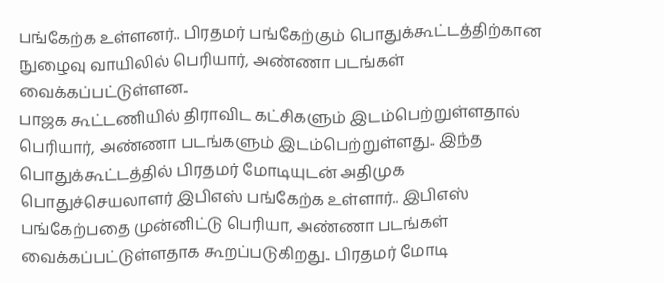பங்கேற்க உள்ளனர்.. பிரதமர் பங்கேற்கும் பொதுக்கூட்டத்திற்கான நுழைவு வாயிலில் பெரியார், அண்ணா படங்கள் வைக்கப்பட்டுள்ளன..
பாஜக கூட்டணியில் திராவிட கட்சிகளும் இடம்பெற்றுள்ளதால் பெரியார், அண்ணா படங்களும் இடம்பெற்றுள்ளது.. இந்த பொதுக்கூட்டத்தில் பிரதமர் மோடியுடன் அதிமுக பொதுச்செயலாளர் இபிஎஸ் பங்கேற்க உள்ளார்.. இபிஎஸ் பங்கேற்பதை முன்னிட்டு பெரியா, அண்ணா படங்கள் வைக்கப்பட்டுள்ளதாக கூறப்படுகிறது.. பிரதமர் மோடி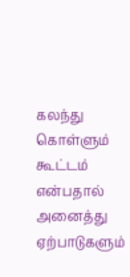கலந்து கொள்ளும் கூட்டம் என்பதால் அனைத்து ஏற்பாடுகளும்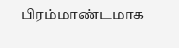பிரம்மாண்டமாக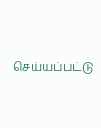செய்யப்பட்டு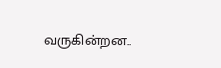வருகின்றன..